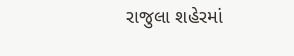રાજુલા શહેરમાં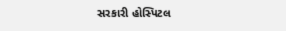સરકારી હોસ્પિટલ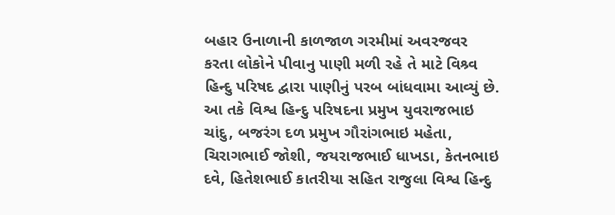બહાર ઉનાળાની કાળજાળ ગરમીમાં અવરજવર કરતા લોકોને પીવાનુ પાણી મળી રહે તે માટે વિશ્ર્વ હિન્દુ પરિષદ દ્વારા પાણીનું પરબ બાંધવામા આવ્યું છે. આ તકે વિશ્વ હિન્દુ પરિષદના પ્રમુખ યુવરાજભાઇ ચાંદુ, બજરંગ દળ પ્રમુખ ગૌરાંગભાઇ મહેતા, ચિરાગભાઈ જોશી, જયરાજભાઈ ધાખડા, કેતનભાઇ દવે, હિતેશભાઈ કાતરીયા સહિત રાજુલા વિશ્વ હિન્દુ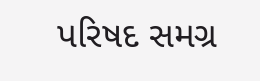પરિષદ સમગ્ર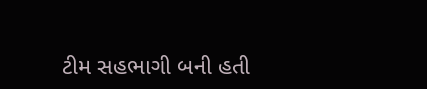ટીમ સહભાગી બની હતી